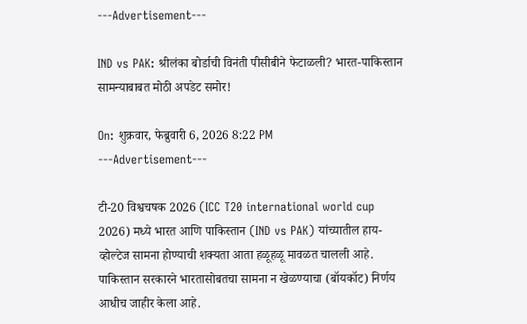---Advertisement---

IND vs PAK: श्रीलंका बोर्डाची विनंती पीसीबीने फेटाळली? भारत-पाकिस्तान सामन्याबाबत मोठी अपडेट समोर!

On: शुक्रवार, फेब्रुवारी 6, 2026 8:22 PM
---Advertisement---

टी-20 विश्वचषक 2026 (ICC T20 international world cup 2026) मध्ये भारत आणि पाकिस्तान (IND vs PAK) यांच्यातील हाय-व्होल्टेज सामना होण्याची शक्यता आता हळूहळू मावळत चालली आहे. पाकिस्तान सरकारने भारतासोबतचा सामना न खेळण्याचा (बॉयकॉट) निर्णय आधीच जाहीर केला आहे.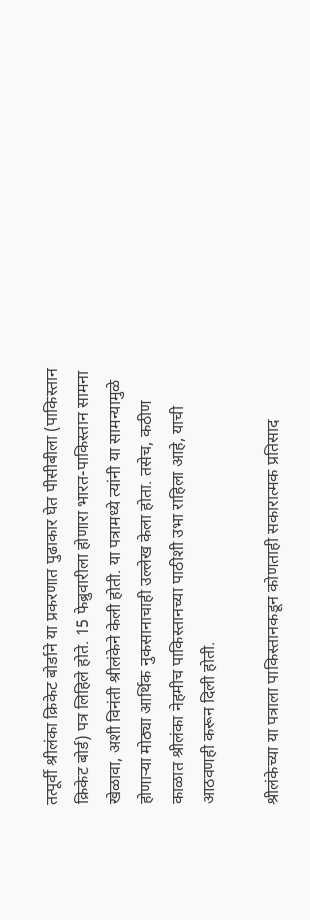तत्पूर्वी श्रीलंका क्रिकेट बोर्डाने या प्रकरणात पुढाकार घेत पीसीबीला (पाकिस्तान क्रिकेट बोर्ड) पत्र लिहिले होते. 15 फेब्रुवारीला होणारा भारत-पाकिस्तान सामना खेळावा, अशी विनंती श्रीलंकेने केली होती. या पत्रामध्ये त्यांनी या सामन्यामुळे होणाऱ्या मोठ्या आर्थिक नुकसानाचाही उल्लेख केला होता. तसेच, कठीण काळात श्रीलंका नेहमीच पाकिस्तानच्या पाठीशी उभा राहिला आहे, याची आठवणही करून दिली होती.

श्रीलंकेच्या या पत्राला पाकिस्तानकडून कोणताही सकारात्मक प्रतिसाद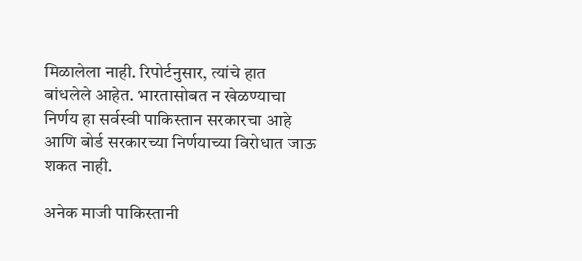मिळालेला नाही. रिपोर्टनुसार, त्यांचे हात बांधलेले आहेत. भारतासोबत न खेळण्याचा निर्णय हा सर्वस्वी पाकिस्तान सरकारचा आहे आणि बोर्ड सरकारच्या निर्णयाच्या विरोधात जाऊ शकत नाही.

अनेक माजी पाकिस्तानी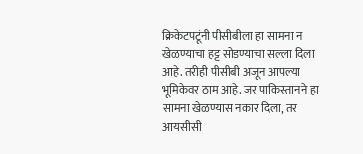क्रिकेटपटूंनी पीसीबीला हा सामना न खेळण्याचा हट्ट सोडण्याचा सल्ला दिला आहे. तरीही पीसीबी अजून आपल्या भूमिकेवर ठाम आहे. जर पाकिस्तानने हा सामना खेळण्यास नकार दिला, तर आयसीसी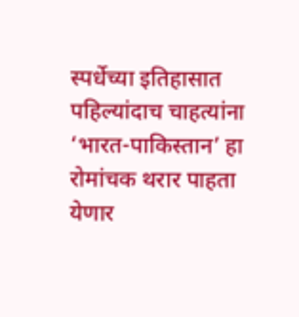स्पर्धेच्या इतिहासात पहिल्यांदाच चाहत्यांना ‘भारत-पाकिस्तान’ हा रोमांचक थरार पाहता येणार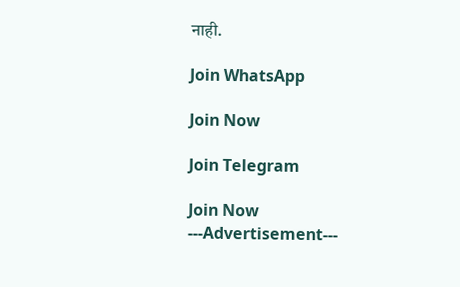नाही.

Join WhatsApp

Join Now

Join Telegram

Join Now
---Advertisement---